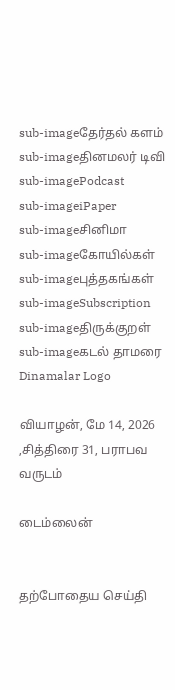sub-imageதேர்தல் களம்
sub-imageதினமலர் டிவி
sub-imagePodcast
sub-imageiPaper
sub-imageசினிமா
sub-imageகோயில்கள்
sub-imageபுத்தகங்கள்
sub-imageSubscription
sub-imageதிருக்குறள்
sub-imageகடல் தாமரை
Dinamalar Logo

வியாழன், மே 14, 2026 ,சித்திரை 31, பராபவ வருடம்

டைம்லைன்


தற்போதைய செய்தி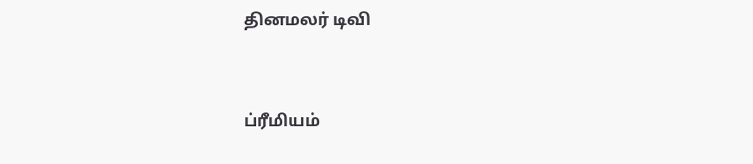தினமலர் டிவி


ப்ரீமியம்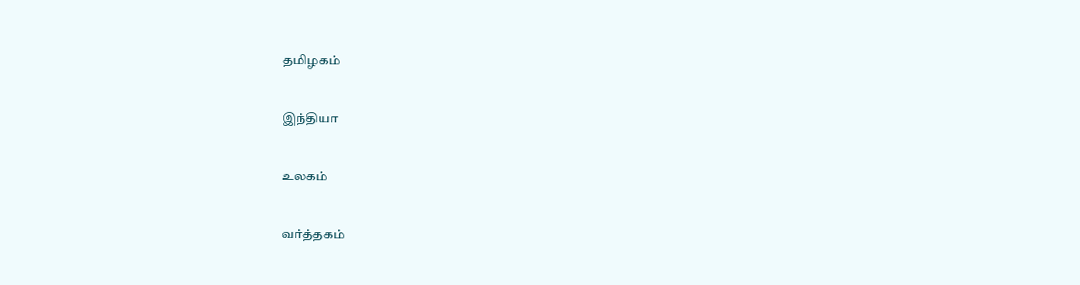தமிழகம்


இந்தியா


உலகம்


வர்த்தகம்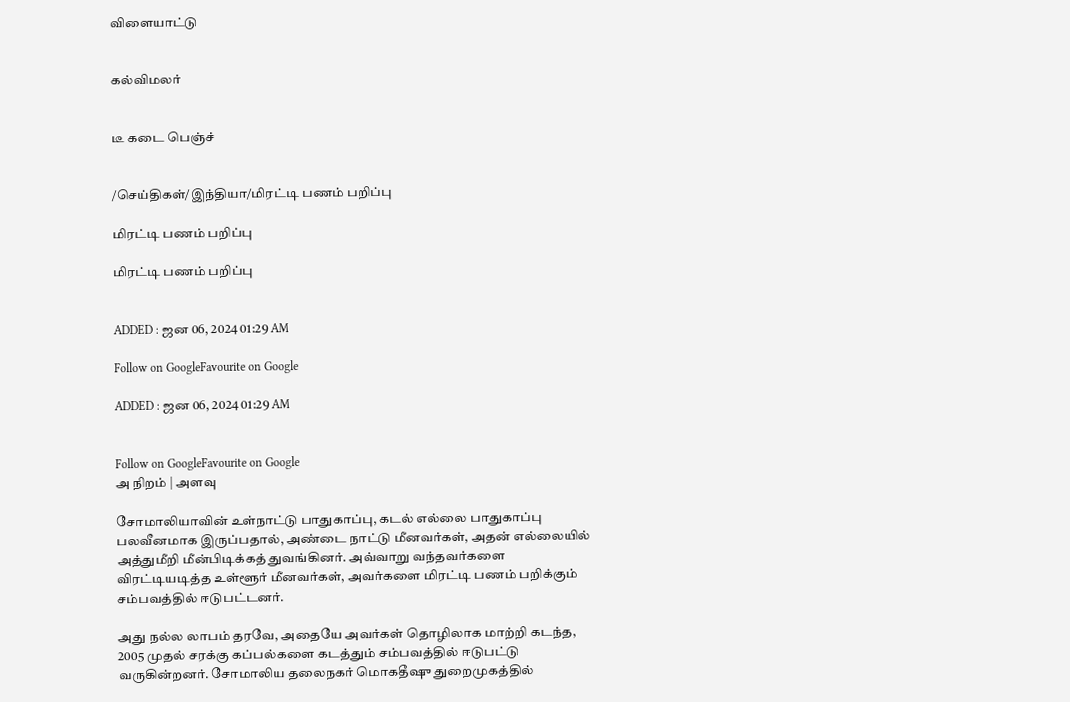விளையாட்டு


கல்விமலர்


டீ கடை பெஞ்ச்


/செய்திகள்/இந்தியா/மிரட்டி பணம் பறிப்பு

மிரட்டி பணம் பறிப்பு

மிரட்டி பணம் பறிப்பு


ADDED : ஜன 06, 2024 01:29 AM

Follow on GoogleFavourite on Google

ADDED : ஜன 06, 2024 01:29 AM


Follow on GoogleFavourite on Google
அ நிறம் | அளவு

சோமாலியாவின் உள்நாட்டு பாதுகாப்பு, கடல் எல்லை பாதுகாப்பு பலவீனமாக இருப்பதால், அண்டை நாட்டு மீனவர்கள், அதன் எல்லையில் அத்துமீறி மீன்பிடிக்கத் துவங்கினர். அவ்வாறு வந்தவர்களை விரட்டியடித்த உள்ளூர் மீனவர்கள், அவர்களை மிரட்டி பணம் பறிக்கும் சம்பவத்தில் ஈடுபட்டனர்.

அது நல்ல லாபம் தரவே, அதையே அவர்கள் தொழிலாக மாற்றி கடந்த, 2005 முதல் சரக்கு கப்பல்களை கடத்தும் சம்பவத்தில் ஈடுபட்டு வருகின்றனர். சோமாலிய தலைநகர் மொகதீஷு துறைமுகத்தில்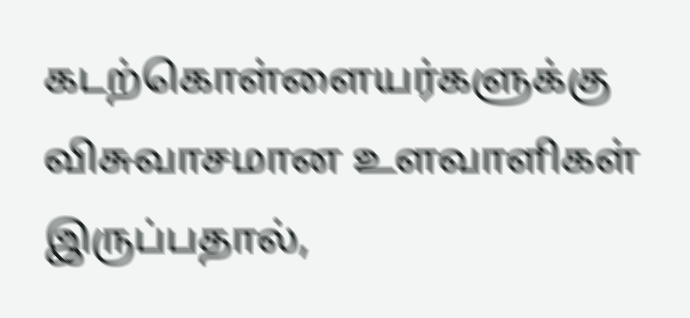கடற்கொள்ளையர்களுக்கு விசுவாசமான உளவாளிகள் இருப்பதால்,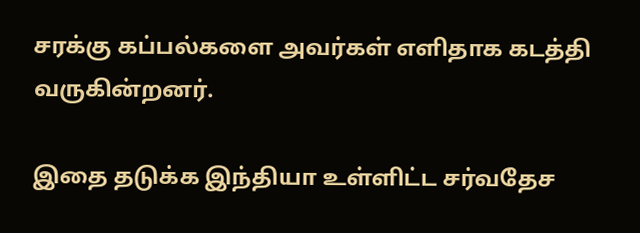சரக்கு கப்பல்களை அவர்கள் எளிதாக கடத்தி வருகின்றனர்.

இதை தடுக்க இந்தியா உள்ளிட்ட சர்வதேச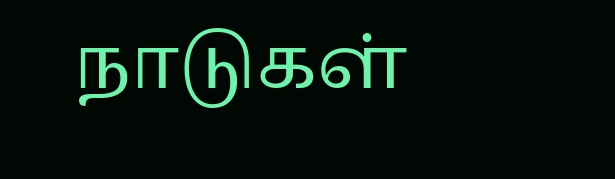நாடுகள்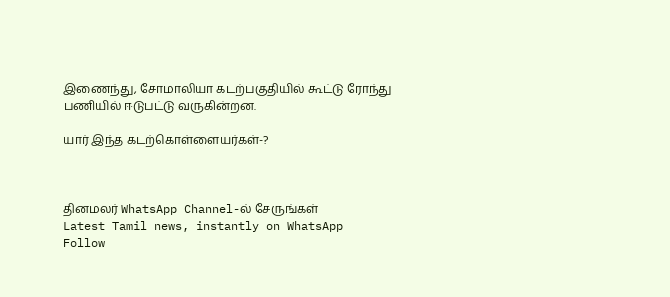இணைந்து, சோமாலியா கடற்பகுதியில் கூட்டு ரோந்து பணியில் ஈடுபட்டு வருகின்றன.

யார் இந்த கடற்கொள்ளையர்கள்-?



தினமலர் WhatsApp Channel-ல் சேருங்கள்
Latest Tamil news, instantly on WhatsApp
Follow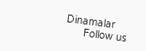Dinamalar
      Follow us